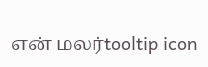என் மலர்tooltip icon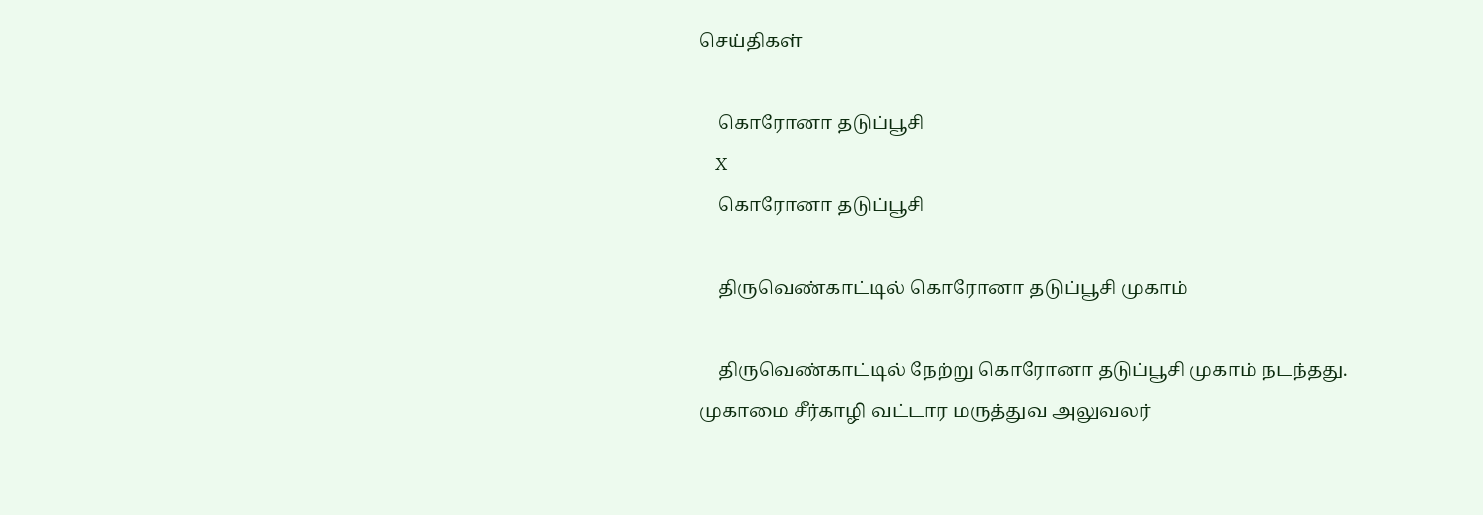செய்திகள்

    கொரோனா தடுப்பூசி
    X
    கொரோனா தடுப்பூசி

    திருவெண்காட்டில் கொரோனா தடுப்பூசி முகாம்

    திருவெண்காட்டில் நேற்று கொரோனா தடுப்பூசி முகாம் நடந்தது. முகாமை சீர்காழி வட்டார மருத்துவ அலுவலர்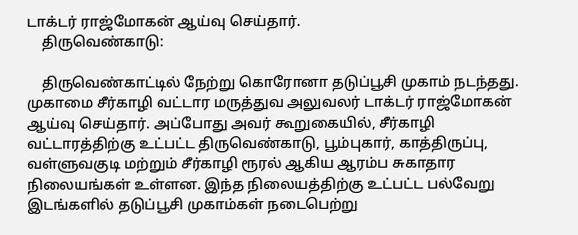டாக்டர் ராஜ்மோகன் ஆய்வு செய்தார்.
    திருவெண்காடு:

    திருவெண்காட்டில் நேற்று கொரோனா தடுப்பூசி முகாம் நடந்தது. முகாமை சீர்காழி வட்டார மருத்துவ அலுவலர் டாக்டர் ராஜ்மோகன் ஆய்வு செய்தார். அப்போது அவர் கூறுகையில், சீர்காழி வட்டாரத்திற்கு உட்பட்ட திருவெண்காடு, பூம்புகார், காத்திருப்பு, வள்ளுவகுடி மற்றும் சீர்காழி ரூரல் ஆகிய ஆரம்ப சுகாதார நிலையங்கள் உள்ளன. இந்த நிலையத்திற்கு உட்பட்ட பல்வேறு இடங்களில் தடுப்பூசி முகாம்கள் நடைபெற்று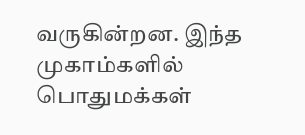வருகின்றன. இந்த முகாம்களில் பொதுமக்கள்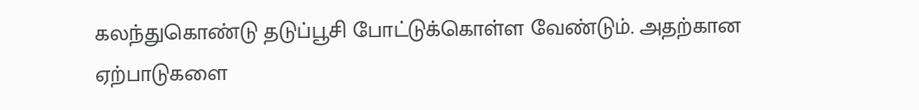கலந்துகொண்டு தடுப்பூசி போட்டுக்கொள்ள வேண்டும். அதற்கான ஏற்பாடுகளை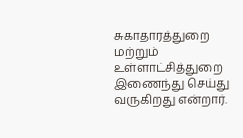சுகாதாரத்துறை மற்றும் உள்ளாட்சித்துறை இணைந்து செய்து வருகிறது என்றார்.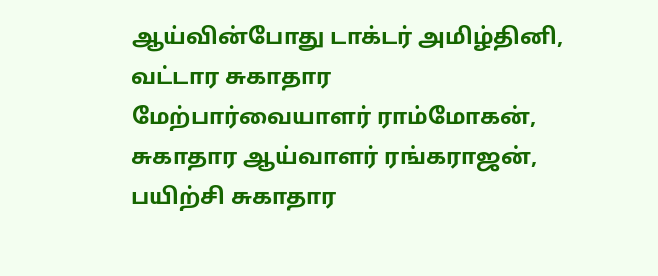ஆய்வின்போது டாக்டர் அமிழ்தினி, வட்டார சுகாதார மேற்பார்வையாளர் ராம்மோகன், சுகாதார ஆய்வாளர் ரங்கராஜன், பயிற்சி சுகாதார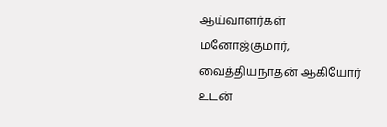ஆய்வாளர்கள் மனோஜ்குமார், வைத்தியநாதன் ஆகியோர் உடன்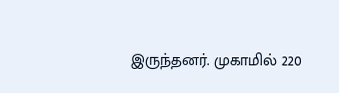இருந்தனர். முகாமில் 220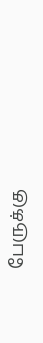பேருக்கு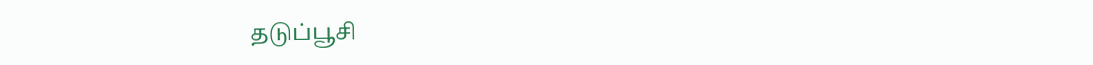தடுப்பூசி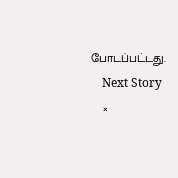போடப்பட்டது.
    Next Story
    ×